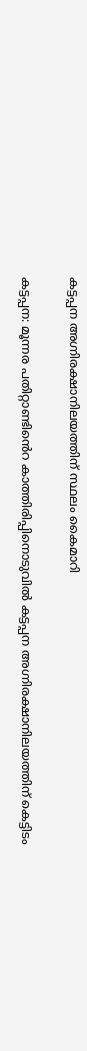കട്ടപ്പന അഗ്നിരക്ഷാനിലയത്തിന് സ്ഥലം കൈമാറി

കട്ടപ്പന: മൂന്നര പതിറ്റാണ്ടിൻെറ കാത്തിരിപ്പിനൊടുവിൽ കട്ടപ്പന അഗ്നിരക്ഷാനിലയത്തിന് കെട്ടിടം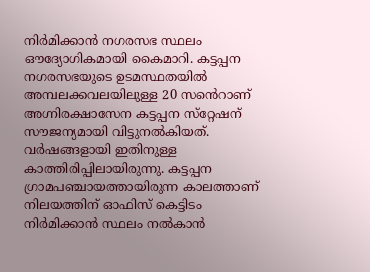നിർമിക്കാൻ നഗരസഭ സ്ഥലം ഔദ്യോഗികമായി കൈമാറി. കട്ടപ്പന നഗരസഭയുടെ ഉടമസ്ഥതയിൽ അമ്പലക്കവലയിലുള്ള 20 സൻെറാണ് അഗ്നിരക്ഷാസേന കട്ടപ്പന സ്‌റ്റേഷന് സൗജന്യമായി വിട്ടുനൽകിയത്. വർഷങ്ങളായി ഇതിനുള്ള കാത്തിരിപ്പിലായിരുന്നു. കട്ടപ്പന ഗ്രാമപഞ്ചായത്തായിരുന്ന കാലത്താണ് നിലയത്തിന് ഓഫിസ് കെട്ടിടം നിർമിക്കാൻ സ്ഥലം നൽകാൻ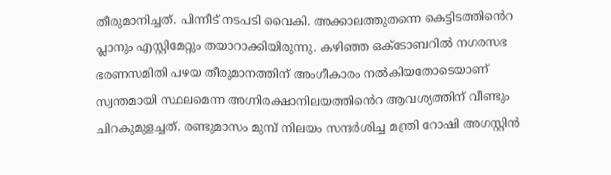തീരുമാനിച്ചത്. പിന്നീട് നടപടി വൈകി. അക്കാലത്തുതന്നെ കെട്ടിടത്തിൻെറ പ്ലാനും എസ്റ്റിമേറ്റും തയാറാക്കിയിരുന്നു. കഴിഞ്ഞ ഒക്ടോബറിൽ നഗരസഭ ഭരണസമിതി പഴയ തീരുമാനത്തിന് അംഗീകാരം നൽകിയതോടെയാണ് സ്വന്തമായി സ്ഥലമെന്ന അഗ്നിരക്ഷാനിലയത്തിൻെറ ആവശ്യത്തിന് വീണ്ടും ചിറകുമുളച്ചത്. രണ്ടുമാസം മുമ്പ് നിലയം സന്ദർശിച്ച മന്ത്രി റോഷി അഗസ്റ്റിൻ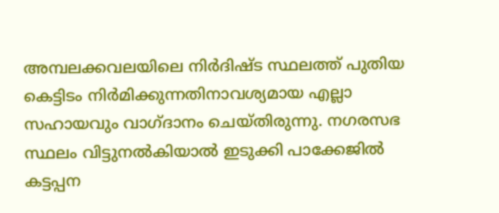അമ്പലക്കവലയിലെ നിർദിഷ്ട സ്ഥലത്ത് പുതിയ കെട്ടിടം നിർമിക്കുന്നതിനാവശ്യമായ എല്ലാ സഹായവും വാഗ്ദാനം ചെയ്തിരുന്നു. നഗരസഭ സ്ഥലം വിട്ടുനൽകിയാൽ ഇടുക്കി പാക്കേജിൽ കട്ടപ്പന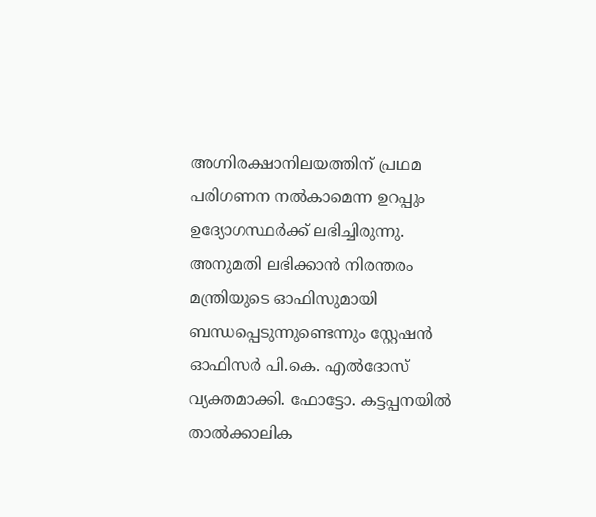അഗ്നിരക്ഷാനിലയത്തിന് പ്രഥമ പരിഗണന നൽകാമെന്ന ഉറപ്പും ഉദ്യോഗസ്ഥർക്ക് ലഭിച്ചിരുന്നു. അനുമതി ലഭിക്കാൻ നിരന്തരം മന്ത്രിയുടെ ഓഫിസുമായി ബന്ധപ്പെടുന്നുണ്ടെന്നും സ്റ്റേഷൻ ഓഫിസർ പി.കെ. എൽദോസ് വ്യക്തമാക്കി. ഫോട്ടോ. കട്ടപ്പനയിൽ താൽക്കാലിക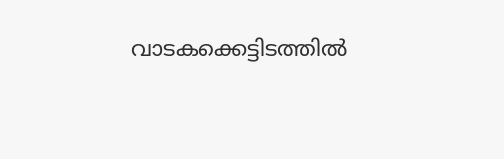വാടകക്കെട്ടിടത്തിൽ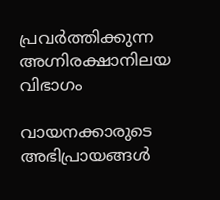പ്രവർത്തിക്കുന്ന അഗ്നിരക്ഷാനിലയ വിഭാഗം

വായനക്കാരുടെ അഭിപ്രായങ്ങള്‍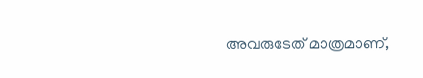അവരുടേത് മാത്രമാണ്,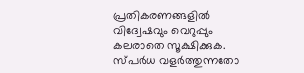പ്രതികരണങ്ങളിൽ വിദ്വേഷവും വെറുപ്പും കലരാതെ സൂക്ഷിക്കുക. സ്പർധ വളർത്തുന്നതോ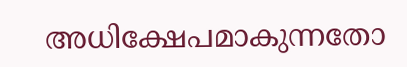അധിക്ഷേപമാകുന്നതോ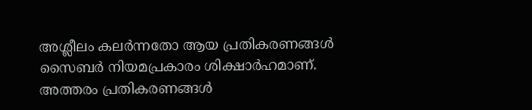അശ്ലീലം കലർന്നതോ ആയ പ്രതികരണങ്ങൾ സൈബർ നിയമപ്രകാരം ശിക്ഷാർഹമാണ്. അത്തരം പ്രതികരണങ്ങൾ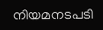നിയമനടപടി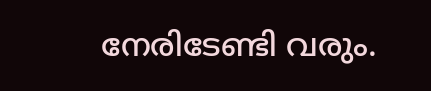നേരിടേണ്ടി വരും.